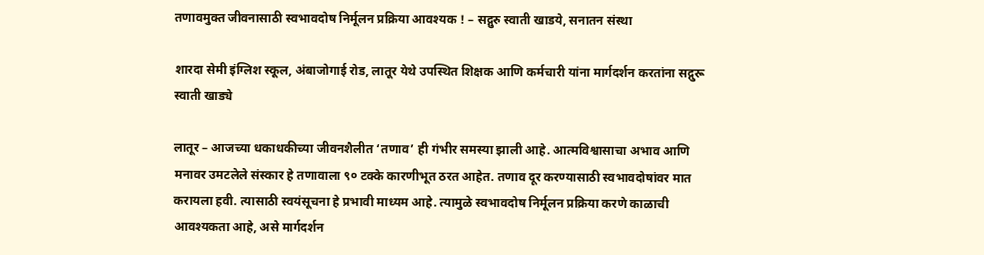तणावमुक्त जीवनासाठी स्वभावदोष निर्मूलन प्रक्रिया आवश्यक ! – सद्गुरु स्वाती खाडये, सनातन संस्था

शारदा सेमी इंग्लिश स्कूल, अंबाजोगाई रोड, लातूर येथे उपस्थित शिक्षक आणि कर्मचारी यांना मार्गदर्शन करतांना सद्गुरू स्वाती खाड्ये

लातूर – आजच्या धकाधकीच्या जीवनशैलीत ‘तणाव’ ही गंभीर समस्या झाली आहे. आत्मविश्वासाचा अभाव आणि मनावर उमटलेले संस्कार हे तणावाला ९० टक्के कारणीभूत ठरत आहेत. तणाव दूर करण्यासाठी स्वभावदोषांवर मात करायला हवी. त्यासाठी स्वयंसूचना हे प्रभावी माध्यम आहे. त्यामुळे स्वभावदोष निर्मूलन प्रक्रिया करणे काळाची आवश्यकता आहे, असे मार्गदर्शन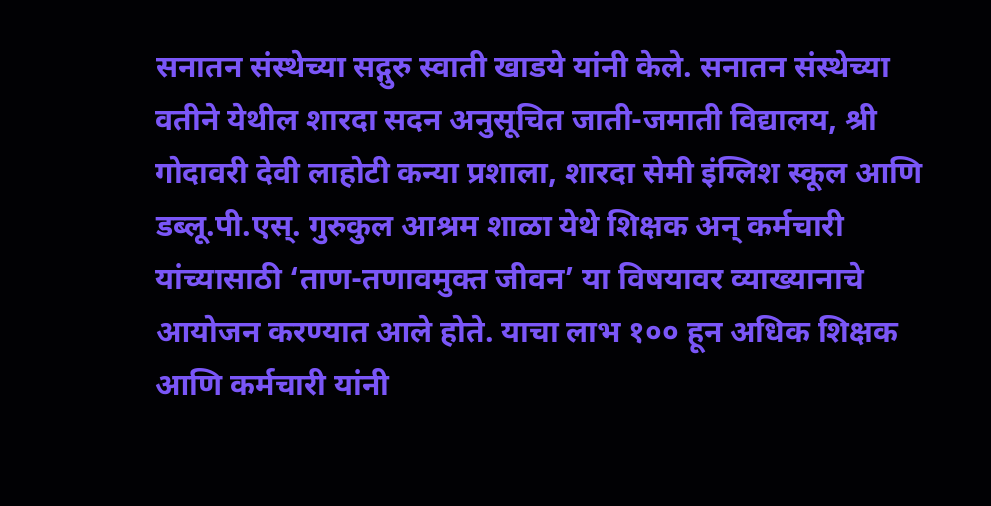सनातन संस्थेच्या सद्गुरु स्वाती खाडये यांनी केले. सनातन संस्थेच्या वतीने येथील शारदा सदन अनुसूचित जाती-जमाती विद्यालय, श्री गोदावरी देवी लाहोटी कन्या प्रशाला, शारदा सेमी इंग्लिश स्कूल आणि डब्लू.पी.एस्. गुरुकुल आश्रम शाळा येथे शिक्षक अन् कर्मचारी यांच्यासाठी ‘ताण-तणावमुक्त जीवन’ या विषयावर व्याख्यानाचे आयोजन करण्यात आले होते. याचा लाभ १०० हून अधिक शिक्षक आणि कर्मचारी यांनी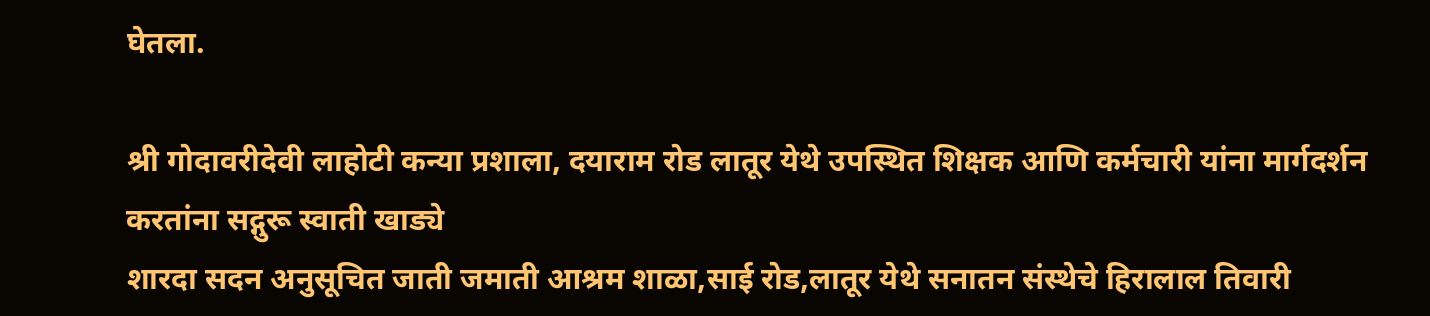घेतला.

श्री गोदावरीदेवी लाहोटी कन्या प्रशाला, दयाराम रोड लातूर येथे उपस्थित शिक्षक आणि कर्मचारी यांना मार्गदर्शन करतांना सद्गुरू स्वाती खाड्ये
शारदा सदन अनुसूचित जाती जमाती आश्रम शाळा,साई रोड,लातूर येथे सनातन संस्थेचे हिरालाल तिवारी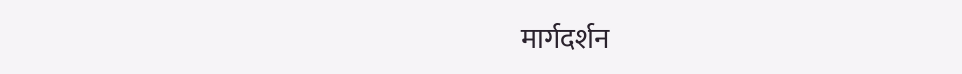मार्गदर्शन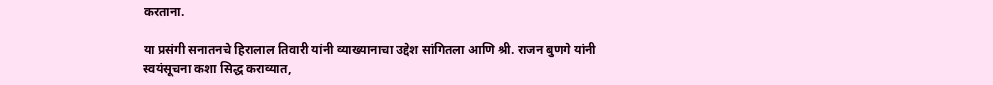करताना.

या प्रसंगी सनातनचे हिरालाल तिवारी यांनी व्याख्यानाचा उद्देश सांगितला आणि श्री. राजन बुणगे यांनी स्वयंसूचना कशा सिद्ध कराव्यात,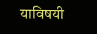याविषयी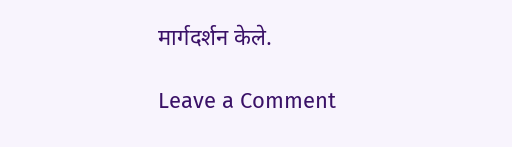मार्गदर्शन केले.

Leave a Comment